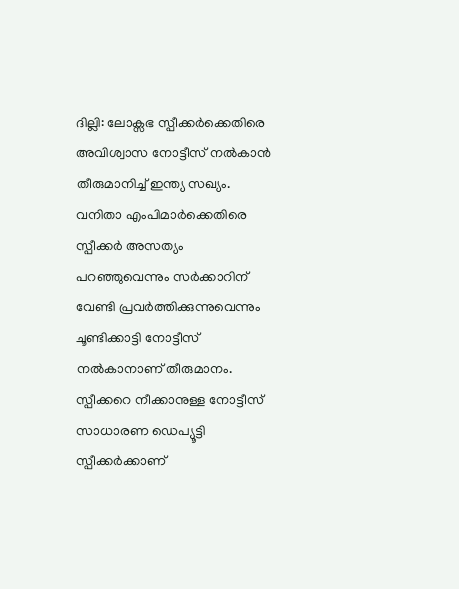ദില്ലി: ലോക്സഭ സ്പീക്കർക്കെതിരെ അവിശ്വാസ നോട്ടീസ് നൽകാൻ തീരുമാനിച്ച് ഇന്ത്യ സഖ്യം. വനിതാ എംപിമാർക്കെതിരെ സ്പീക്കർ അസത്യം പറഞ്ഞുവെന്നും സർക്കാറിന് വേണ്ടി പ്രവർത്തിക്കുന്നുവെന്നും ചൂണ്ടിക്കാട്ടി നോട്ടീസ് നൽകാനാണ് തീരുമാനം. സ്പീക്കറെ നീക്കാനുള്ള നോട്ടീസ് സാധാരണ ഡെപ്യൂട്ടി സ്പീക്കർക്കാണ്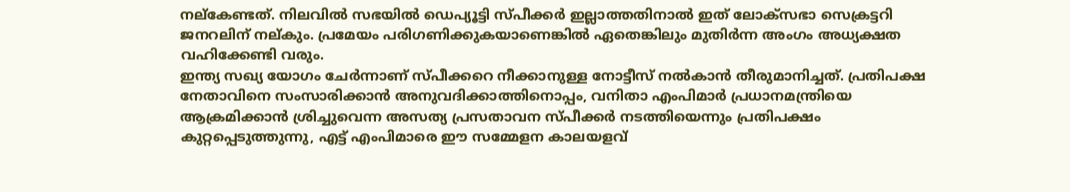നല്കേണ്ടത്. നിലവിൽ സഭയിൽ ഡെപ്യൂട്ടി സ്പീക്കർ ഇല്ലാത്തതിനാൽ ഇത് ലോക്സഭാ സെക്രട്ടറി ജനറലിന് നല്കും. പ്രമേയം പരിഗണിക്കുകയാണെങ്കിൽ ഏതെങ്കിലും മുതിർന്ന അംഗം അധ്യക്ഷത വഹിക്കേണ്ടി വരും.
ഇന്ത്യ സഖ്യ യോഗം ചേർന്നാണ് സ്പീക്കറെ നീക്കാനുള്ള നോട്ടീസ് നൽകാൻ തീരുമാനിച്ചത്. പ്രതിപക്ഷ നേതാവിനെ സംസാരിക്കാൻ അനുവദിക്കാത്തിനൊപ്പം, വനിതാ എംപിമാർ പ്രധാനമന്ത്രിയെ ആക്രമിക്കാൻ ശ്രിച്ചുവെന്ന അസത്യ പ്രസതാവന സ്പീക്കർ നടത്തിയെന്നും പ്രതിപക്ഷം കുറ്റപ്പെടുത്തുന്നു, എട്ട് എംപിമാരെ ഈ സമ്മേളന കാലയളവ്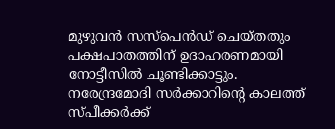മുഴുവൻ സസ്പെൻഡ് ചെയ്തതും പക്ഷപാതത്തിന് ഉദാഹരണമായി നോട്ടീസിൽ ചൂണ്ടിക്കാട്ടും.
നരേന്ദ്രമോദി സർക്കാറിന്റെ കാലത്ത് സ്പീക്കർക്ക്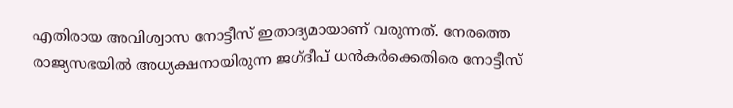എതിരായ അവിശ്വാസ നോട്ടീസ് ഇതാദ്യമായാണ് വരുന്നത്. നേരത്തെ രാജ്യസഭയിൽ അധ്യക്ഷനായിരുന്ന ജഗ്ദീപ് ധൻകർക്കെതിരെ നോട്ടീസ്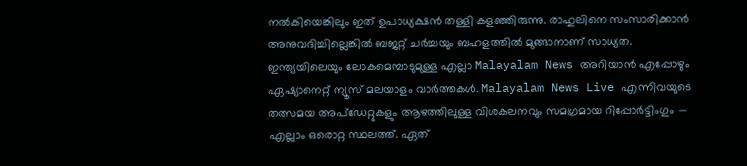നൽകിയെങ്കിലും ഇത് ഉപാധ്യക്ഷൻ തള്ളി കളഞ്ഞിരുന്നു. രാഹുലിനെ സംസാരിക്കാൻ അനുവദിച്ചില്ലെങ്കിൽ ബജറ്റ് ചർച്ചയും ബഹളത്തിൽ മുങ്ങാനാണ് സാധ്യത.
ഇന്ത്യയിലെയും ലോകമെമ്പാടുമുള്ള എല്ലാ Malayalam News അറിയാൻ എപ്പോഴും ഏഷ്യാനെറ്റ് ന്യൂസ് മലയാളം വാർത്തകൾ. Malayalam News Live എന്നിവയുടെ തത്സമയ അപ്ഡേറ്റുകളും ആഴത്തിലുള്ള വിശകലനവും സമഗ്രമായ റിപ്പോർട്ടിംഗും — എല്ലാം ഒരൊറ്റ സ്ഥലത്ത്. ഏത്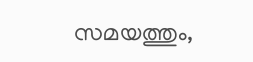സമയത്തും,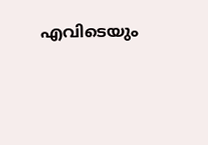എവിടെയും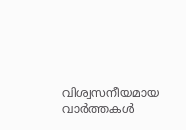വിശ്വസനീയമായ വാർത്തകൾ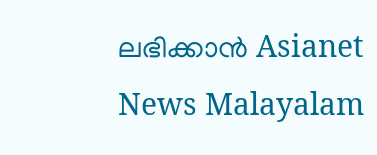ലഭിക്കാൻ Asianet News Malayalam